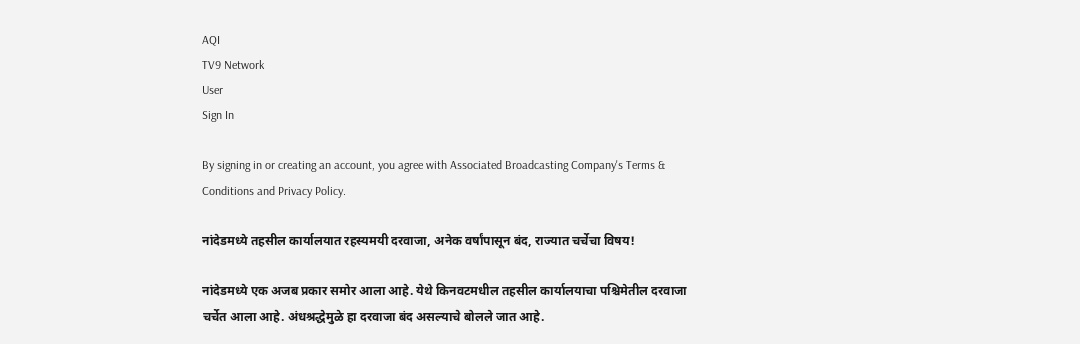AQI
TV9 Network
User
Sign In

By signing in or creating an account, you agree with Associated Broadcasting Company's Terms & Conditions and Privacy Policy.

नांदेडमध्ये तहसील कार्यालयात रहस्यमयी दरवाजा, अनेक वर्षांपासून बंद, राज्यात चर्चेचा विषय!

नांदेडमध्ये एक अजब प्रकार समोर आला आहे. येथे किनवटमधील तहसील कार्यालयाचा पश्चिमेतील दरवाजा चर्चेत आला आहे. अंधश्रद्धेमुळे हा दरवाजा बंद असल्याचे बोलले जात आहे.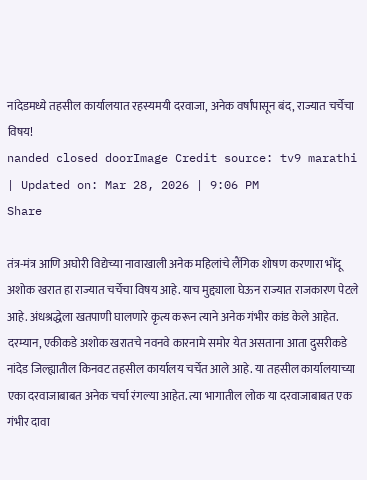नांदेडमध्ये तहसील कार्यालयात रहस्यमयी दरवाजा, अनेक वर्षांपासून बंद, राज्यात चर्चेचा विषय!
nanded closed doorImage Credit source: tv9 marathi
| Updated on: Mar 28, 2026 | 9:06 PM
Share

तंत्र-मंत्र आणि अघोरी विद्येच्या नावाखाली अनेक महिलांचे लैंगिक शोषण करणारा भोंदू अशोक खरात हा राज्यात चर्चेचा विषय आहे. याच मुद्द्याला घेऊन राज्यात राजकारण पेटले आहे. अंधश्रद्धेला खतपाणी घालणारे कृत्य करून त्याने अनेक गंभीर कांड केले आहेत. दरम्यान, एकीकडे अशोक खरातचे नवनवे कारनामे समोर येत असताना आता दुसरीकडे नांदेड जिल्ह्यातील किनवट तहसील कार्यालय चर्चेत आले आहे. या तहसील कार्यालयाच्या एका दरवाजाबाबत अनेक चर्चा रंगल्या आहेत. त्या भागातील लोक या दरवाजाबाबत एक गंभीर दावा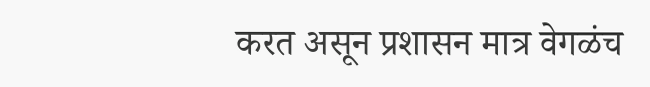करत असून प्रशासन मात्र वेगळंच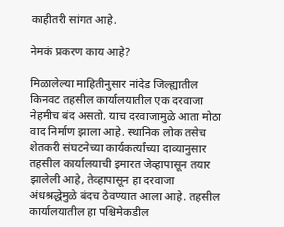काहीतरी सांगत आहे.

नेमकं प्रकरण काय आहे?

मिळालेल्या माहितीनुसार नांदेड जिल्ह्यातील किनवट तहसील कार्यालयातील एक दरवाजा नेहमीच बंद असतो. याच दरवाजामुळे आता मोठा वाद निर्माण झाला आहे. स्थानिक लोक तसेच शेतकरी संघटनेच्या कार्यकर्त्यांच्या दाव्यानुसार तहसील कार्यालयाची इमारत जेव्हापासून तयार झालेली आहे, तेव्हापासून हा दरवाजा अंधश्रद्धेमुळे बंदच ठेवण्यात आला आहे. तहसील कार्यालयातील हा पश्चिमेकडील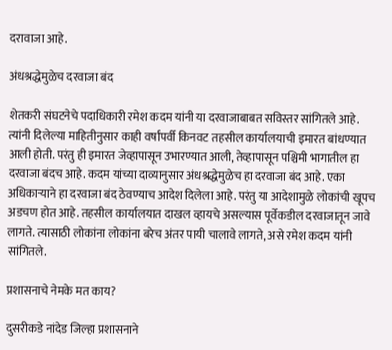दरावाजा आहे.

अंधश्रद्धेमुळेच दरवाजा बंद

शेतकरी संघटनेचे पदाधिकारी रमेश कदम यांनी या दरवाजाबाबत सविस्तर सांगितले आहे. त्यांनी दिलेल्या माहितीनुसार काही वर्षांपर्वी किनवट तहसील कार्यालयाची इमारत बांधण्यात आली होती. परंतु ही इमारत जेव्हापासून उभारण्यात आली, तेव्हापासून पश्चिमी भागातील हा दरवाजा बंदच आहे. कदम यांच्या दाव्यानुसार अंधश्रद्धेमुळेच हा दरवाजा बंद आहे. एका अधिकाऱ्याने हा दरवाजा बंद ठेवण्याच आदेश दिलेला आहे. परंतु या आदेशामुळे लोकांची खूपच अडचण होत आहे. तहसील कार्यालयात दाखल व्हायचे असल्यास पूर्वेकडील दरवाजातून जावे लागते. त्यासाठी लोकांना लोकांना बरेच अंतर पायी चालावे लागते, असे रमेश कदम यांनी सांगितले.

प्रशासनाचे नेमके मत काय?

दुसरीकडे नांदेड जिल्हा प्रशासनाने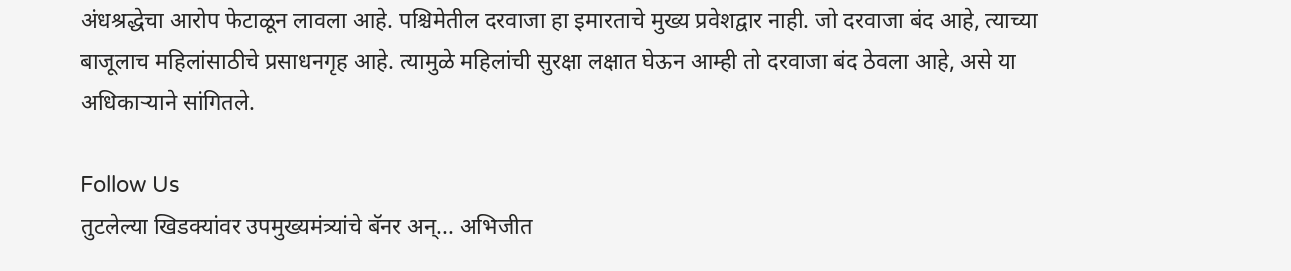अंधश्रद्धेचा आरोप फेटाळून लावला आहे. पश्चिमेतील दरवाजा हा इमारताचे मुख्य प्रवेशद्वार नाही. जो दरवाजा बंद आहे, त्याच्या बाजूलाच महिलांसाठीचे प्रसाधनगृह आहे. त्यामुळे महिलांची सुरक्षा लक्षात घेऊन आम्ही तो दरवाजा बंद ठेवला आहे, असे या अधिकाऱ्याने सांगितले.

Follow Us
तुटलेल्या खिडक्यांवर उपमुख्यमंत्र्यांचे बॅनर अन्... अभिजीत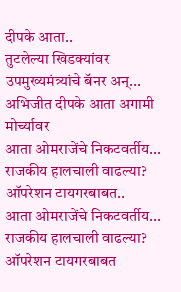दीपके आता..
तुटलेल्या खिडक्यांवर उपमुख्यमंत्र्यांचे बॅनर अन्... अभिजीत दीपके आता अगामी मोर्च्यावर
आता ओमराजेंचे निकटवर्तीय... राजकीय हालचाली वाढल्या? ऑपरेशन टायगरबाबत..
आता ओमराजेंचे निकटवर्तीय... राजकीय हालचाली वाढल्या? ऑपरेशन टायगरबाबत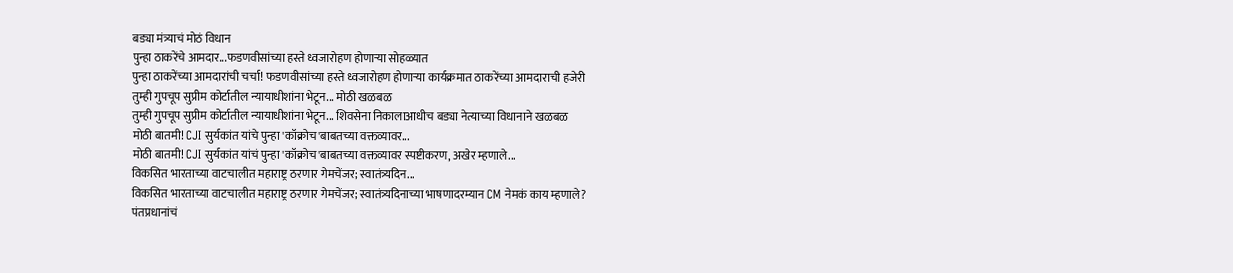बड्या मंत्र्याचं मोठं विधान
पुन्हा ठाकरेंचे आमदार...फडणवीसांच्या हस्ते ध्वजारोहण होणाऱ्या सोहळ्यात
पुन्हा ठाकरेंच्या आमदारांची चर्चा! फडणवीसांच्या हस्ते ध्वजारोहण होणाऱ्या कार्यक्रमात ठाकरेंच्या आमदाराची हजेरी
तुम्ही गुपचूप सुप्रीम कोर्टातील न्यायाधीशांना भेटून... मोठी खळबळ
तुम्ही गुपचूप सुप्रीम कोर्टातील न्यायाधीशांना भेटून... शिवसेना निकालाआधीच बड्या नेत्याच्या विधानाने खळबळ
मोठी बातमी! CJI सुर्यकांत यांचे पुन्हा 'कॉक्रोच'बाबतच्या वक्तव्यावर...
मोठी बातमी! CJI सुर्यकांत यांचं पुन्हा 'कॉक्रोच'बाबतच्या वक्तव्यावर स्पष्टीकरण, अखेर म्हणाले...
विकसित भारताच्या वाटचालीत महाराष्ट्र ठरणार गेमचेंजर; स्वातंत्र्यदिन...
विकसित भारताच्या वाटचालीत महाराष्ट्र ठरणार गेमचेंजर; स्वातंत्र्यदिनाच्या भाषणादरम्यान CM नेमकं काय म्हणाले?
पंतप्रधानांचं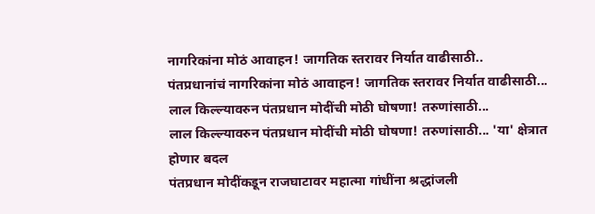नागरिकांना मोठं आवाहन! जागतिक स्तरावर निर्यात वाढीसाठी..
पंतप्रधानांचं नागरिकांना मोठं आवाहन! जागतिक स्तरावर निर्यात वाढीसाठी...
लाल किल्ल्यावरुन पंतप्रधान मोदींची मोठी घोषणा! तरुणांसाठी...
लाल किल्ल्यावरुन पंतप्रधान मोदींची मोठी घोषणा! तरुणांसाठी... 'या' क्षेत्रात होणार बदल
पंतप्रधान मोदींकडून राजघाटावर महात्मा गांधींना श्रद्धांजली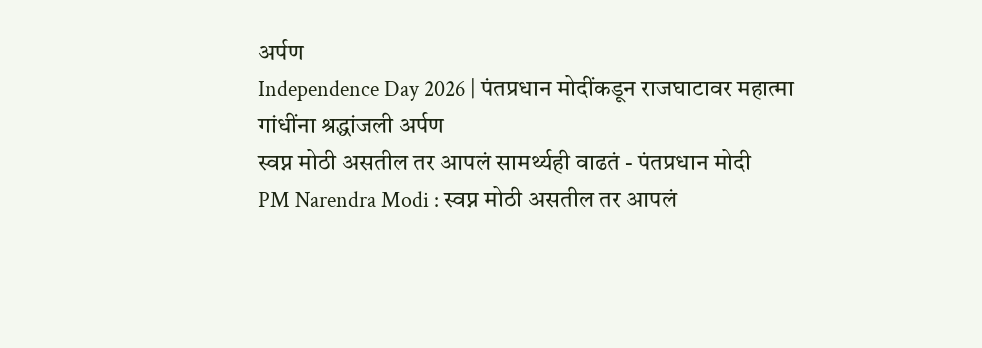अर्पण
Independence Day 2026 | पंतप्रधान मोदींकडून राजघाटावर महात्मा गांधींना श्रद्धांजली अर्पण
स्वप्न मोठी असतील तर आपलं सामर्थ्यही वाढतं - पंतप्रधान मोदी
PM Narendra Modi : स्वप्न मोठी असतील तर आपलं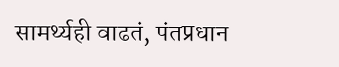सामर्थ्यही वाढतं, पंतप्रधान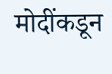मोदींकडून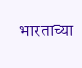भारताच्या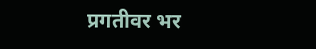प्रगतीवर भर